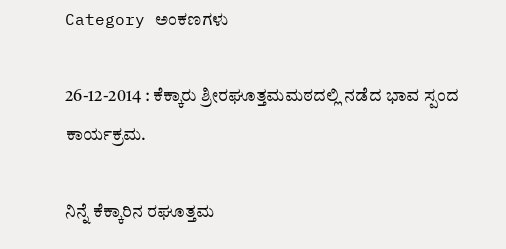Category ಅಂಕಣಗಳು

26-12-2014 : ಕೆಕ್ಕಾರು ಶ್ರೀರಘೂತ್ತಮಮಠದಲ್ಲಿ ನಡೆದ ಭಾವ ಸ್ಪಂದ ಕಾರ್ಯಕ್ರಮ.

ನಿನ್ನೆ ಕೆಕ್ಕಾರಿನ ರಘೂತ್ತಮ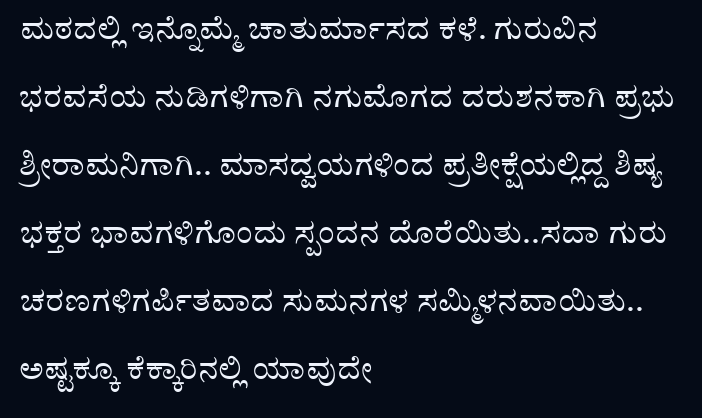ಮಠದಲ್ಲಿ ಇನ್ನೊಮ್ಮೆ ಚಾತುರ್ಮಾಸದ ಕಳೆ. ಗುರುವಿನ ಭರವಸೆಯ ನುಡಿಗಳಿಗಾಗಿ ನಗುಮೊಗದ ದರುಶನಕಾಗಿ ಪ್ರಭು ಶ್ರೀರಾಮನಿಗಾಗಿ.. ಮಾಸದ್ವಯಗಳಿಂದ ಪ್ರತೀಕ್ಷೆಯಲ್ಲಿದ್ದ ಶಿಷ್ಯ ಭಕ್ತರ ಭಾವಗಳಿಗೊಂದು ಸ್ಪಂದನ ದೊರೆಯಿತು..ಸದಾ ಗುರು ಚರಣಗಳಿಗರ್ಪಿತವಾದ ಸುಮನಗಳ ಸಮ್ಮಿಳನವಾಯಿತು.. ಅಷ್ಟಕ್ಕೂ ಕೆಕ್ಕಾರಿನಲ್ಲಿ ಯಾವುದೇ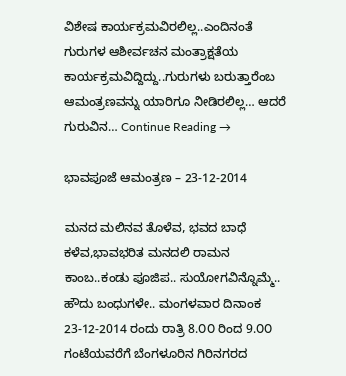ವಿಶೇಷ ಕಾರ್ಯಕ್ರಮವಿರಲಿಲ್ಲ..ಎಂದಿನಂತೆ ಗುರುಗಳ ಆಶೀರ್ವಚನ ಮಂತ್ರಾಕ್ಷತೆಯ ಕಾರ್ಯಕ್ರಮವಿದ್ದಿದ್ದು..ಗುರುಗಳು ಬರುತ್ತಾರೆಂಬ ಆಮಂತ್ರಣವನ್ನು ಯಾರಿಗೂ ನೀಡಿರಲಿಲ್ಲ… ಆದರೆ ಗುರುವಿನ… Continue Reading →

ಭಾವಪೂಜೆ ಆಮಂತ್ರಣ – 23-12-2014

ಮನದ ಮಲಿನವ ತೊಳೆವ, ಭವದ ಬಾಧೆ ಕಳೆವ,ಭಾವಭರಿತ ಮನದಲಿ ರಾಮನ ಕಾಂಬ..ಕಂಡು ಪೂಜಿಪ.. ಸುಯೋಗವಿನ್ನೊಮ್ಮೆ.. ಹೌದು ಬಂಧುಗಳೇ.. ಮಂಗಳವಾರ ದಿನಾಂಕ 23-12-2014 ರಂದು ರಾತ್ರಿ 8.೦೦ ರಿಂದ 9.೦೦ ಗಂಟೆಯವರೆಗೆ ಬೆಂಗಳೂರಿನ ಗಿರಿನಗರದ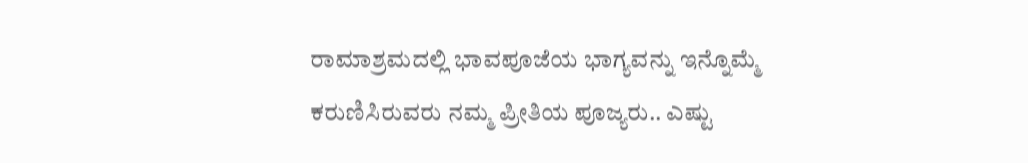ರಾಮಾಶ್ರಮದಲ್ಲಿ ಭಾವಪೂಜೆಯ ಭಾಗ್ಯವನ್ನು ಇನ್ನೊಮ್ಮೆ ಕರುಣಿಸಿರುವರು ನಮ್ಮ ಪ್ರೀತಿಯ ಪೂಜ್ಯರು.. ಎಷ್ಟು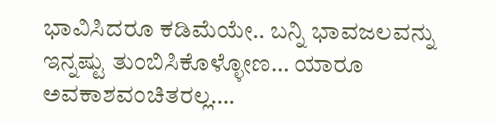ಭಾವಿಸಿದರೂ ಕಡಿಮೆಯೇ.. ಬನ್ನಿ ಭಾವಜಲವನ್ನು ಇನ್ನಷ್ಟು ತುಂಬಿಸಿಕೊಳ್ಳೋಣ… ಯಾರೂ ಅವಕಾಶವಂಚಿತರಲ್ಲ….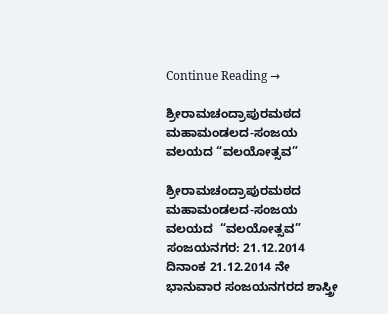Continue Reading →

ಶ್ರೀರಾಮಚಂದ್ರಾಪುರಮಠದ ಮಹಾಮಂಡಲದ-ಸಂಜಯ ವಲಯದ “ವಲಯೋತ್ಸವ”

ಶ್ರೀರಾಮಚಂದ್ರಾಪುರಮಠದ ಮಹಾಮಂಡಲದ-ಸಂಜಯ ವಲಯದ  “ವಲಯೋತ್ಸವ” ಸಂಜಯನಗರ: 21.12.2014 ದಿನಾಂಕ 21.12.2014 ನೇ ಭಾನುವಾರ ಸಂಜಯನಗರದ ಶಾಸ್ತ್ರೀ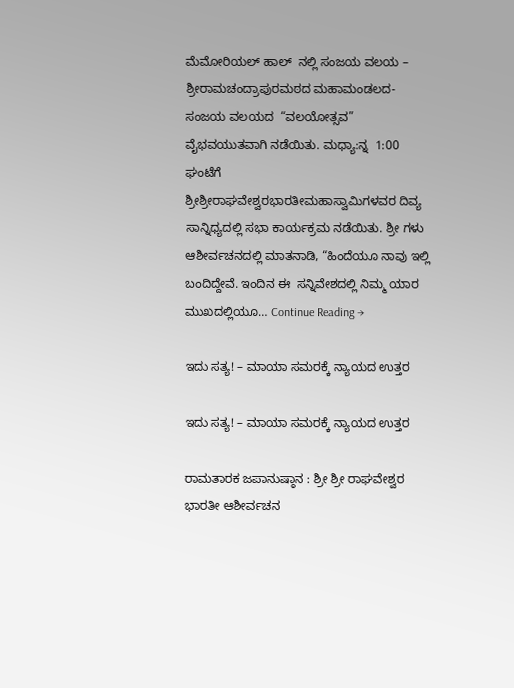ಮೆಮೋರಿಯಲ್ ಹಾಲ್  ನಲ್ಲಿ ಸಂಜಯ ವಲಯ – ಶ್ರೀರಾಮಚಂದ್ರಾಪುರಮಠದ ಮಹಾಮಂಡಲದ-ಸಂಜಯ ವಲಯದ  “ವಲಯೋತ್ಸವ” ವೈಭವಯುತವಾಗಿ ನಡೆಯಿತು. ಮಧ್ಯಾ:ನ್ನ  1:00 ಘಂಟೆಗೆ ಶ್ರೀಶ್ರೀರಾಘವೇಶ್ವರಭಾರತೀಮಹಾಸ್ವಾಮಿಗಳವರ ದಿವ್ಯ ಸಾನ್ನಿಧ್ಯದಲ್ಲಿ ಸಭಾ ಕಾರ್ಯಕ್ರಮ ನಡೆಯಿತು. ಶ್ರೀ ಗಳು ಆಶೀರ್ವಚನದಲ್ಲಿ ಮಾತನಾಡಿ, “ಹಿಂದೆಯೂ ನಾವು ಇಲ್ಲಿ ಬಂದಿದ್ದೇವೆ. ಇಂದಿನ ಈ  ಸನ್ನಿವೇಶದಲ್ಲಿ ನಿಮ್ಮ ಯಾರ ಮುಖದಲ್ಲಿಯೂ… Continue Reading →

ಇದು ಸತ್ಯ! – ಮಾಯಾ ಸಮರಕ್ಕೆ ನ್ಯಾಯದ ಉತ್ತರ

ಇದು ಸತ್ಯ! – ಮಾಯಾ ಸಮರಕ್ಕೆ ನ್ಯಾಯದ ಉತ್ತರ

ರಾಮತಾರಕ ಜಪಾನುಷ್ಠಾನ : ಶ್ರೀ ಶ್ರೀ ರಾಘವೇಶ್ವರ ಭಾರತೀ ಆಶೀರ್ವಚನ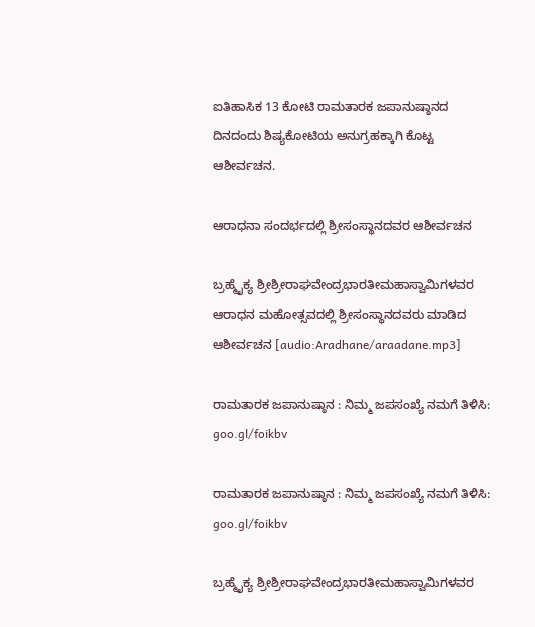ಐತಿಹಾಸಿಕ 13 ಕೋಟಿ ರಾಮತಾರಕ ಜಪಾನುಷ್ಠಾನದ ದಿನದಂದು ಶಿಷ್ಯಕೋಟಿಯ ಅನುಗ್ರಹಕ್ಕಾಗಿ ಕೊಟ್ಟ ಆಶೀರ್ವಚನ.

ಆರಾಧನಾ ಸಂದರ್ಭದಲ್ಲಿ ಶ್ರೀಸಂಸ್ಥಾನದವರ ಆಶೀರ್ವಚನ

ಬ್ರಹ್ಮೈಕ್ಯ ಶ್ರೀಶ್ರೀರಾಘವೇಂದ್ರಭಾರತೀಮಹಾಸ್ವಾಮಿಗಳವರ ಆರಾಧನ ಮಹೋತ್ಸವದಲ್ಲಿ ಶ್ರೀಸಂಸ್ಥಾನದವರು ಮಾಡಿದ ಆಶೀರ್ವಚನ [audio:Aradhane/araadane.mp3]

ರಾಮತಾರಕ ಜಪಾನುಷ್ಠಾನ : ನಿಮ್ಮ ಜಪಸಂಖ್ಯೆ ನಮಗೆ ತಿಳಿಸಿ: goo.gl/foikbv

ರಾಮತಾರಕ ಜಪಾನುಷ್ಠಾನ : ನಿಮ್ಮ ಜಪಸಂಖ್ಯೆ ನಮಗೆ ತಿಳಿಸಿ: goo.gl/foikbv

ಬ್ರಹ್ಮೈಕ್ಯ ಶ್ರೀಶ್ರೀರಾಘವೇಂದ್ರಭಾರತೀಮಹಾಸ್ವಾಮಿಗಳವರ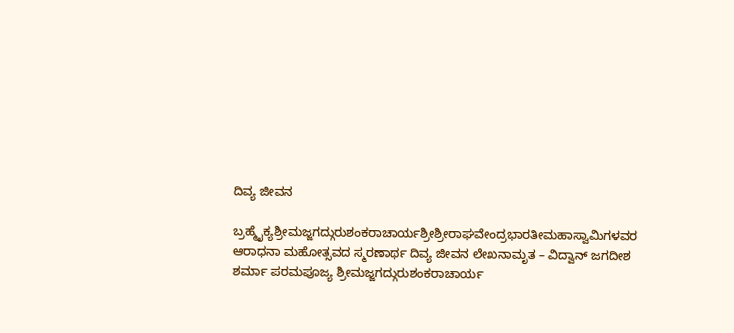ದಿವ್ಯ ಜೀವನ

ಬ್ರಹ್ಮೈಕ್ಯಶ್ರೀಮಜ್ಜಗದ್ಗುರುಶಂಕರಾಚಾರ್ಯಶ್ರೀಶ್ರೀರಾಘವೇಂದ್ರಭಾರತೀಮಹಾಸ್ವಾಮಿಗಳವರ ಆರಾಧನಾ ಮಹೋತ್ಸವದ ಸ್ಮರಣಾರ್ಥ ದಿವ್ಯ ಜೀವನ ಲೇಖನಾಮೃತ – ವಿದ್ವಾನ್ ಜಗದೀಶ ಶರ್ಮಾ ಪರಮಪೂಜ್ಯ ಶ್ರೀಮಜ್ಜಗದ್ಗುರುಶಂಕರಾಚಾರ್ಯ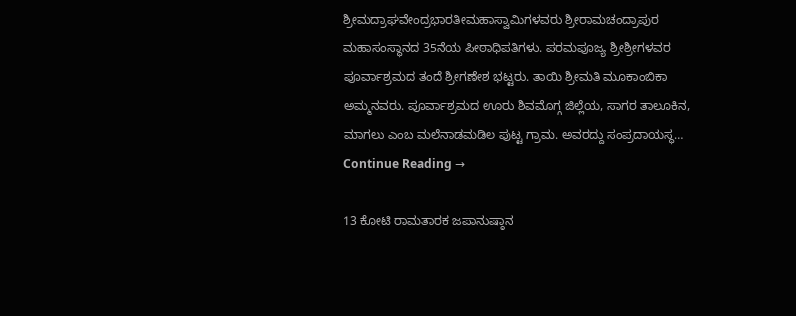ಶ್ರೀಮದ್ರಾಘವೇಂದ್ರಭಾರತೀಮಹಾಸ್ವಾಮಿಗಳವರು ಶ್ರೀರಾಮಚಂದ್ರಾಪುರ ಮಹಾಸಂಸ್ಥಾನದ 35ನೆಯ ಪೀಠಾಧಿಪತಿಗಳು. ಪರಮಪೂಜ್ಯ ಶ್ರೀಶ್ರೀಗಳವರ ಪೂರ್ವಾಶ್ರಮದ ತಂದೆ ಶ್ರೀಗಣೇಶ ಭಟ್ಟರು. ತಾಯಿ ಶ್ರೀಮತಿ ಮೂಕಾಂಬಿಕಾ ಅಮ್ಮನವರು. ಪೂರ್ವಾಶ್ರಮದ ಊರು ಶಿವಮೊಗ್ಗ ಜಿಲ್ಲೆಯ, ಸಾಗರ ತಾಲೂಕಿನ, ಮಾಗಲು ಎಂಬ ಮಲೆನಾಡಮಡಿಲ ಪುಟ್ಟ ಗ್ರಾಮ. ಅವರದ್ದು ಸಂಪ್ರದಾಯಸ್ಥ… Continue Reading →

13 ಕೋಟಿ ರಾಮತಾರಕ ಜಪಾನುಷ್ಠಾನ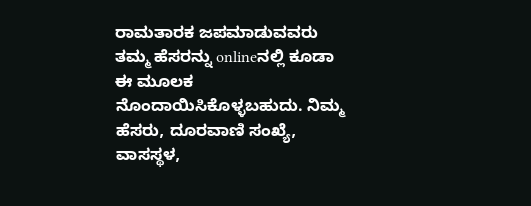ರಾಮತಾರಕ ಜಪಮಾಡುವವರು ತಮ್ಮ ಹೆಸರನ್ನು onlineನಲ್ಲಿ ಕೂಡಾ ಈ ಮೂಲಕ ನೊಂದಾಯಿಸಿಕೊಳ್ಳಬಹುದು. ನಿಮ್ಮ ಹೆಸರು, ದೂರವಾಣಿ ಸಂಖ್ಯೆ, ವಾಸಸ್ಥಳ,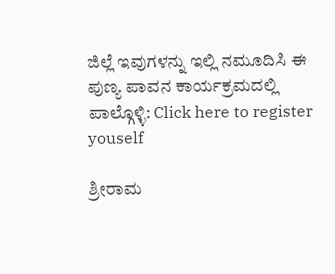ಜಿಲ್ಲೆ ಇವುಗಳನ್ನು ಇಲ್ಲಿ ನಮೂದಿಸಿ ಈ ಪುಣ್ಯ ಪಾವನ ಕಾರ್ಯಕ್ರಮದಲ್ಲಿ ಪಾಲ್ಗೊಳ್ಳಿ: Click here to register youself

ಶ್ರೀರಾಮ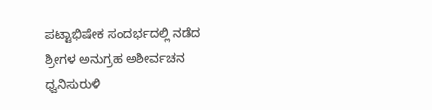ಪಟ್ಟಾಭಿಷೇಕ ಸಂದರ್ಭದಲ್ಲಿ ನಡೆದ ಶ್ರೀಗಳ ಅನುಗ್ರಹ ಅಶೀರ್ವಚನ ಧ್ವನಿಸುರುಳಿ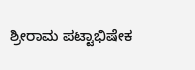ಶ್ರೀರಾಮ ಪಟ್ಟಾಭಿಷೇಕ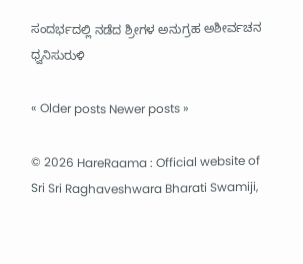ಸಂದರ್ಭದಲ್ಲಿ ನಡೆದ ಶ್ರೀಗಳ ಅನುಗ್ರಹ ಅಶೀರ್ವಚನ ಧ್ವನಿಸುರುಳಿ

« Older posts Newer posts »

© 2026 HareRaama : Official website of Sri Sri Raghaveshwara Bharati Swamiji,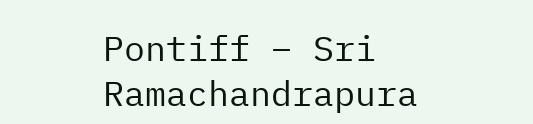Pontiff – Sri Ramachandrapura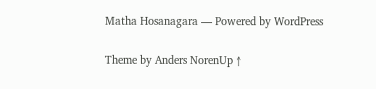Matha Hosanagara — Powered by WordPress

Theme by Anders NorenUp ↑